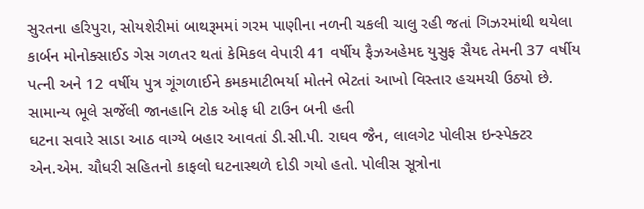સુરતના હરિપુરા, સોયશેરીમાં બાથરૂમમાં ગરમ પાણીના નળની ચકલી ચાલુ રહી જતાં ગિઝરમાંથી થયેલા કાર્બન મોનોક્સાઈડ ગેસ ગળતર થતાં કેમિકલ વેપારી 41 વર્ષીય ફૈઝઅહેમદ યુસુફ સૈયદ તેમની 37 વર્ષીય પત્ની અને 12 વર્ષીય પુત્ર ગૂંગળાઈને કમકમાટીભર્યા મોતને ભેટતાં આખો વિસ્તાર હચમચી ઉઠ્યો છે.
સામાન્ય ભૂલે સર્જેલી જાનહાનિ ટોક ઓફ ધી ટાઉન બની હતી
ઘટના સવારે સાડા આઠ વાગ્યે બહાર આવતાં ડી.સી.પી. રાઘવ જૈન, લાલગેટ પોલીસ ઇન્સ્પેક્ટર એન.એમ. ચૌધરી સહિતનો કાફલો ઘટનાસ્થળે દોડી ગયો હતો. પોલીસ સૂત્રોના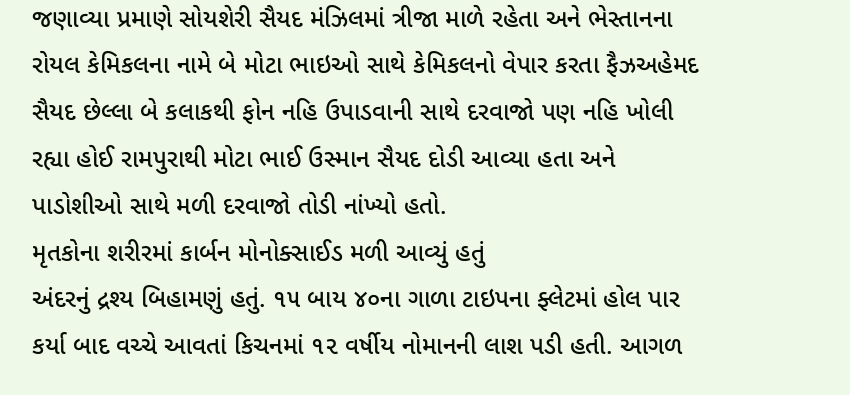જણાવ્યા પ્રમાણે સોયશેરી સૈયદ મંઝિલમાં ત્રીજા માળે રહેતા અને ભેસ્તાનના રોયલ કેમિકલના નામે બે મોટા ભાઇઓ સાથે કેમિકલનો વેપાર કરતા ફૈઝઅહેમદ સૈયદ છેલ્લા બે કલાકથી ફોન નહિ ઉપાડવાની સાથે દરવાજો પણ નહિ ખોલી રહ્યા હોઈ રામપુરાથી મોટા ભાઈ ઉસ્માન સૈયદ દોડી આવ્યા હતા અને પાડોશીઓ સાથે મળી દરવાજો તોડી નાંખ્યો હતો.
મૃતકોના શરીરમાં કાર્બન મોનોક્સાઈડ મળી આવ્યું હતું
અંદરનું દ્રશ્ય બિહામણું હતું. ૧૫ બાય ૪૦ના ગાળા ટાઇપના ફ્લેટમાં હોલ પાર કર્યા બાદ વચ્ચે આવતાં કિચનમાં ૧૨ વર્ષીય નોમાનની લાશ પડી હતી. આગળ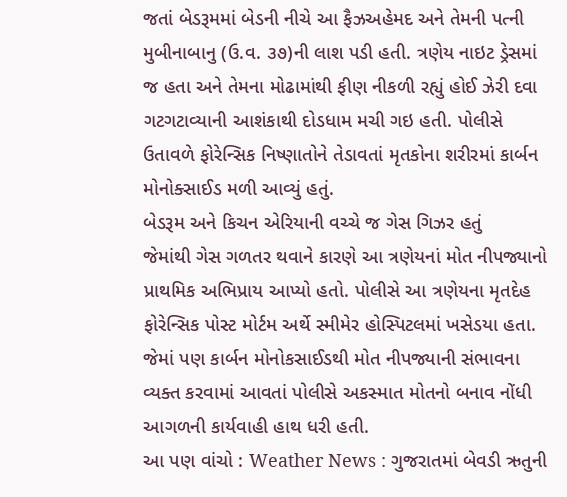જતાં બેડરૂમમાં બેડની નીચે આ ફૈઝઅહેમદ અને તેમની પત્ની મુબીનાબાનુ (ઉ.વ. ૩૭)ની લાશ પડી હતી. ત્રણેય નાઇટ ડ્રેસમાં જ હતા અને તેમના મોઢામાંથી ફીણ નીકળી રહ્યું હોઈ ઝેરી દવા ગટગટાવ્યાની આશંકાથી દોડધામ મચી ગઇ હતી. પોલીસે ઉતાવળે ફોરેન્સિક નિષ્ણાતોને તેડાવતાં મૃતકોના શરીરમાં કાર્બન મોનોક્સાઈડ મળી આવ્યું હતું.
બેડરૂમ અને કિચન એરિયાની વચ્ચે જ ગેસ ગિઝર હતું
જેમાંથી ગેસ ગળતર થવાને કારણે આ ત્રણેયનાં મોત નીપજ્યાનો પ્રાથમિક અભિપ્રાય આપ્યો હતો. પોલીસે આ ત્રણેયના મૃતદેહ ફોરેન્સિક પોસ્ટ મોર્ટમ અર્થે સ્મીમેર હોસ્પિટલમાં ખસેડયા હતા. જેમાં પણ કાર્બન મોનોકસાઈડથી મોત નીપજ્યાની સંભાવના વ્યક્ત કરવામાં આવતાં પોલીસે અકસ્માત મોતનો બનાવ નોંધી આગળની કાર્યવાહી હાથ ધરી હતી.
આ પણ વાંચો : Weather News : ગુજરાતમાં બેવડી ઋતુની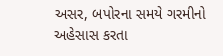અસર, બપોરના સમયે ગરમીનો અહેસાસ કરતા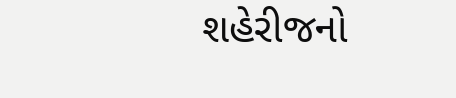શહેરીજનો